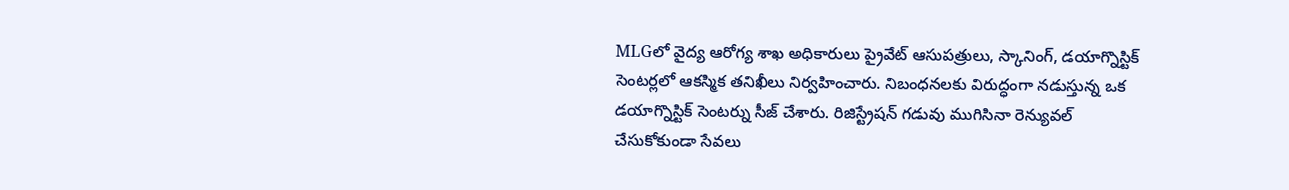MLGలో వైద్య ఆరోగ్య శాఖ అధికారులు ప్రైవేట్ ఆసుపత్రులు, స్కానింగ్, డయాగ్నొస్టిక్ సెంటర్లలో ఆకస్మిక తనిఖీలు నిర్వహించారు. నిబంధనలకు విరుద్ధంగా నడుస్తున్న ఒక డయాగ్నొస్టిక్ సెంటర్ను సీజ్ చేశారు. రిజిస్ట్రేషన్ గడువు ముగిసినా రెన్యువల్ చేసుకోకుండా సేవలు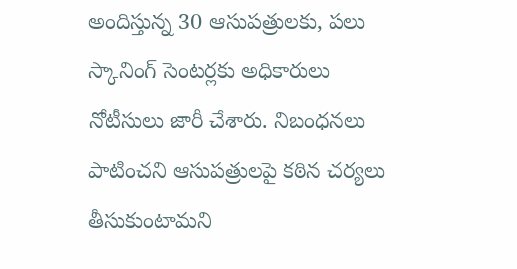అందిస్తున్న 30 ఆసుపత్రులకు, పలు స్కానింగ్ సెంటర్లకు అధికారులు నోటీసులు జారీ చేశారు. నిబంధనలు పాటించని ఆసుపత్రులపై కఠిన చర్యలు తీసుకుంటామని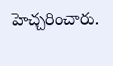హెచ్చరించారు.